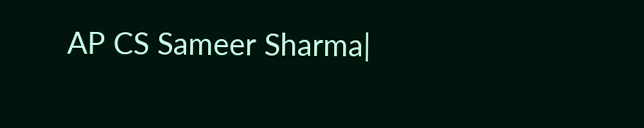AP CS Sameer Sharma|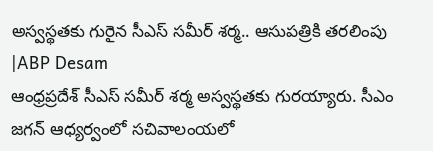అస్వస్థతకు గురైన సీఎస్ సమీర్ శర్మ.. ఆసుపత్రికి తరలింపు |ABP Desam
ఆంధ్రప్రదేశ్ సీఎస్ సమీర్ శర్మ అస్వస్థతకు గురయ్యారు. సీఎం జగన్ ఆధ్యర్వంలో సచివాలంయలో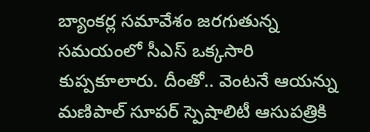బ్యాంకర్ల సమావేశం జరగుతున్న సమయంలో సీఎస్ ఒక్కసారి కుప్పకూలారు. దీంతో.. వెంటనే ఆయన్ను మణిపాల్ సూపర్ స్పెషాలిటీ ఆసుపత్రికి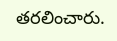తరలించారు.